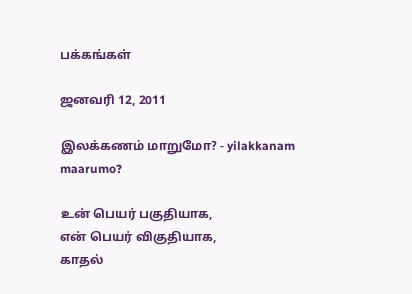பக்கங்கள்

ஜனவரி 12, 2011

இலக்கணம் மாறுமோ? - yilakkanam maarumo?

உன் பெயர் பகுதியாக,
என் பெயர் விகுதியாக,
காதல்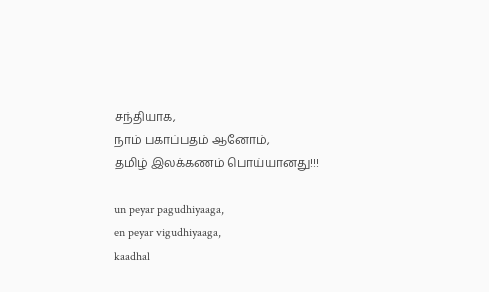சந்தியாக,
நாம் பகாப்பதம் ஆனோம்,
தமிழ் இலக்கணம் பொய்யானது!!!

un peyar pagudhiyaaga,
en peyar vigudhiyaaga,
kaadhal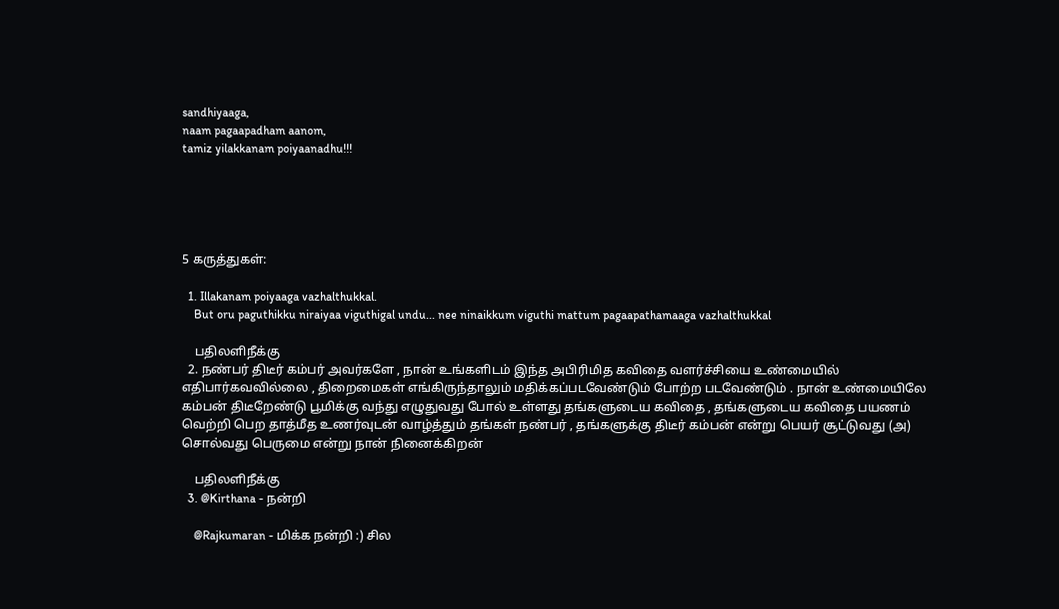sandhiyaaga,
naam pagaapadham aanom,
tamiz yilakkanam poiyaanadhu!!!





5 கருத்துகள்:

  1. Illakanam poiyaaga vazhalthukkal.
    But oru paguthikku niraiyaa viguthigal undu... nee ninaikkum viguthi mattum pagaapathamaaga vazhalthukkal

    பதிலளிநீக்கு
  2. நண்பர் திடீர் கம்பர் அவர்களே , நான் உங்களிடம் இந்த அபிரிமித கவிதை வளர்ச்சியை உண்மையில் எதிபார்கவவில்லை , திறைமைகள் எங்கிருந்தாலும் மதிக்கப்படவேண்டும் போற்ற படவேண்டும் . நான் உண்மையிலே கம்பன் திடீறேண்டு பூமிக்கு வந்து எழுதுவது போல் உள்ளது தங்களுடைய கவிதை , தங்களுடைய கவிதை பயணம் வெற்றி பெற தாத்மீத உணர்வுடன் வாழ்த்தும் தங்கள் நண்பர் , தங்களுக்கு திடீர் கம்பன் என்று பெயர் சூட்டுவது (அ) சொல்வது பெருமை என்று நான் நினைக்கிறன்

    பதிலளிநீக்கு
  3. @Kirthana - நன்றி

    @Rajkumaran - மிக்க நன்றி :) சில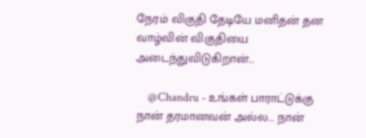நேரம் விகுதி தேடியே மனிதன் தன வாழ்வின் விகுதியை அடைந்துவிடுகிறான்...

    @Chandru - உங்கள் பாராட்டுக்கு நான் தரமானவன் அல்ல... நான்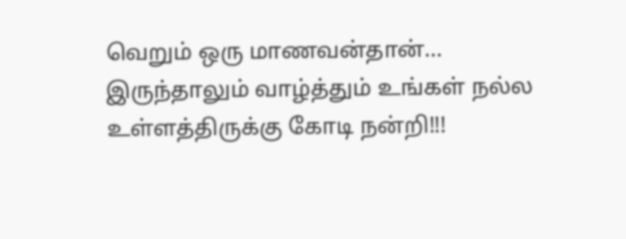வெறும் ஒரு மாணவன்தான்... இருந்தாலும் வாழ்த்தும் உங்கள் நல்ல உள்ளத்திருக்கு கோடி நன்றி!!!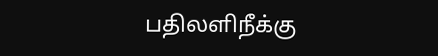பதிலளிநீக்கு